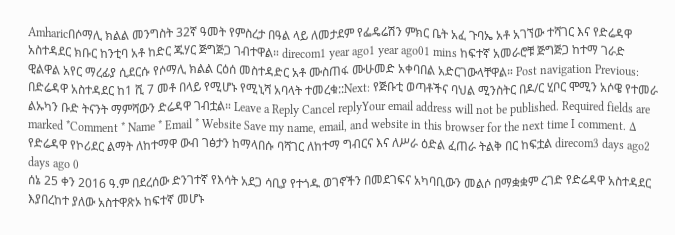Amharicበሶማሊ ክልል መንግስት 32ኛ ዓመት የምስረታ በዓል ላይ ለመታደም የፌዴሬሽን ምክር ቤት አፈ ጉባኤ አቶ አገኘው ተሻገር እና የድሬዳዋ አስተዳደር ክቡር ከንቲባ አቶ ከድር ጁሃር ጅግጅጋ ገብተዋል። direcom1 year ago1 year ago01 mins ከፍተኛ አመራሮቹ ጅግጅጋ ከተማ ገራድ ዊልዋል አየር ማረፊያ ሲደርሱ የሶማሊ ክልል ርዕሰ መስተዳድር አቶ ሙስጠፋ ሙሁመድ አቀባበል አድርገውላቸዋል። Post navigation Previous: በድሬዳዋ አስተዳደር ከ1 ሺ 7 መቶ በላይ የሚሆኑ የሚኒሻ አባላት ተመረቁ::Next: የጅቡቲ ወጣቶችና ባህል ሚንስትር በዶ/ር ሂቦር ሞሚን አሶዌ የተመራ ልኡካን ቡድ ትናንት ማምሻውን ድሬዳዋ ገብቷል። Leave a Reply Cancel replyYour email address will not be published. Required fields are marked *Comment * Name * Email * Website Save my name, email, and website in this browser for the next time I comment. Δ
የድሬዳዋ የኮሪደር ልማት ለከተማዋ ውብ ገፅታን ከማላበሱ ባሻገር ለከተማ ግብርና እና ለሥራ ዕድል ፈጠራ ትልቅ በር ከፍቷል direcom3 days ago2 days ago 0
ሰኔ 25 ቀን 2016 ዓ.ም በደረሰው ድንገተኛ የእሳት አደጋ ሳቢያ የተጎዱ ወገኖችን በመደገፍና አካባቢውን መልሶ በማቋቋም ረገድ የድሬዳዋ አስተዳደር እያበረከተ ያለው አስተዋጽኦ ከፍተኛ መሆኑ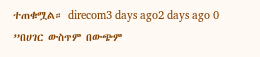ተጠቁሟል። direcom3 days ago2 days ago 0
”በሀገር ውስጥም በውጭም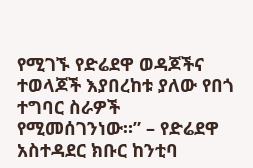የሚገኙ የድሬደዋ ወዳጆችና ተወላጆች እያበረከቱ ያለው የበጎ ተግባር ስራዎች የሚመሰገንነው።” – የድሬደዋ አስተዳደር ክቡር ከንቲባ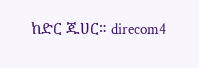ከድር ጁሀር። direcom4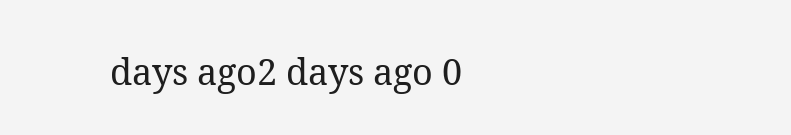days ago2 days ago 0